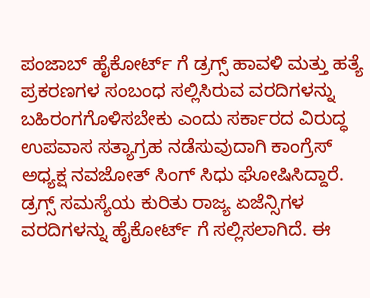ಪಂಜಾಬ್ ಹೈಕೋರ್ಟ್ ಗೆ ಡ್ರಗ್ಸ್ ಹಾವಳಿ ಮತ್ತು ಹತ್ಯೆ ಪ್ರಕರಣಗಳ ಸಂಬಂಧ ಸಲ್ಲಿಸಿರುವ ವರದಿಗಳನ್ನು ಬಹಿರಂಗಗೊಳಿಸಬೇಕು ಎಂದು ಸರ್ಕಾರದ ವಿರುದ್ಧ ಉಪವಾಸ ಸತ್ಯಾಗ್ರಹ ನಡೆಸುವುದಾಗಿ ಕಾಂಗ್ರೆಸ್ ಅಧ್ಯಕ್ಷ ನವಜೋತ್ ಸಿಂಗ್ ಸಿಧು ಘೋಷಿಸಿದ್ದಾರೆ.
ಡ್ರಗ್ಸ್ ಸಮಸ್ಯೆಯ ಕುರಿತು ರಾಜ್ಯ ಏಜೆನ್ಸಿಗಳ ವರದಿಗಳನ್ನು ಹೈಕೋರ್ಟ್ ಗೆ ಸಲ್ಲಿಸಲಾಗಿದೆ. ಈ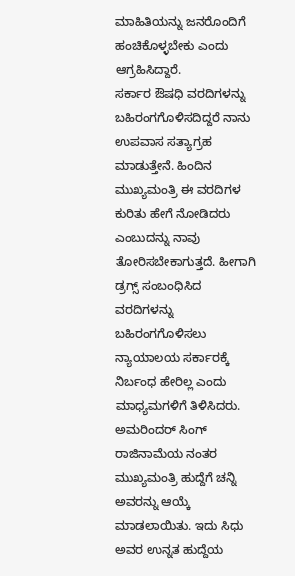ಮಾಹಿತಿಯನ್ನು ಜನರೊಂದಿಗೆ ಹಂಚಿಕೊಳ್ಳಬೇಕು ಎಂದು ಆಗ್ರಹಿಸಿದ್ದಾರೆ.
ಸರ್ಕಾರ ಔಷಧಿ ವರದಿಗಳನ್ನು ಬಹಿರಂಗಗೊಳಿಸದಿದ್ದರೆ ನಾನು ಉಪವಾಸ ಸತ್ಯಾಗ್ರಹ ಮಾಡುತ್ತೇನೆ. ಹಿಂದಿನ ಮುಖ್ಯಮಂತ್ರಿ ಈ ವರದಿಗಳ ಕುರಿತು ಹೇಗೆ ನೋಡಿದರು ಎಂಬುದನ್ನು ನಾವು ತೋರಿಸಬೇಕಾಗುತ್ತದೆ. ಹೀಗಾಗಿ ಡ್ರಗ್ಸ್ ಸಂಬಂಧಿಸಿದ ವರದಿಗಳನ್ನು ಬಹಿರಂಗಗೊಳಿಸಲು ನ್ಯಾಯಾಲಯ ಸರ್ಕಾರಕ್ಕೆ ನಿರ್ಬಂಧ ಹೇರಿಲ್ಲ ಎಂದು ಮಾಧ್ಯಮಗಳಿಗೆ ತಿಳಿಸಿದರು.
ಅಮರಿಂದರ್ ಸಿಂಗ್ ರಾಜಿನಾಮೆಯ ನಂತರ ಮುಖ್ಯಮಂತ್ರಿ ಹುದ್ದೆಗೆ ಚನ್ನಿ ಅವರನ್ನು ಆಯ್ಕೆ ಮಾಡಲಾಯಿತು. ಇದು ಸಿಧು ಅವರ ಉನ್ನತ ಹುದ್ದೆಯ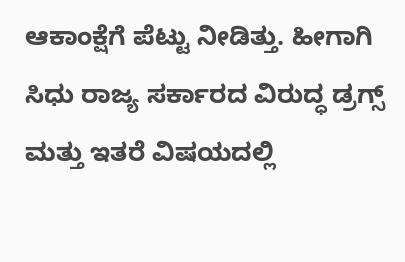ಆಕಾಂಕ್ಷೆಗೆ ಪೆಟ್ಟು ನೀಡಿತ್ತು. ಹೀಗಾಗಿ ಸಿಧು ರಾಜ್ಯ ಸರ್ಕಾರದ ವಿರುದ್ಧ ಡ್ರಗ್ಸ್ ಮತ್ತು ಇತರೆ ವಿಷಯದಲ್ಲಿ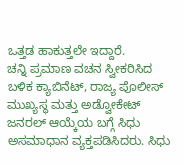ಒತ್ತಡ ಹಾಕುತ್ತಲೇ ಇದ್ದಾರೆ.
ಚನ್ನಿ ಪ್ರಮಾಣ ವಚನ ಸ್ವೀಕರಿಸಿದ ಬಳಿಕ ಕ್ಯಾಬಿನೆಟ್, ರಾಜ್ಯ ಪೊಲೀಸ್ ಮುಖ್ಯಸ್ಥ ಮತ್ತು ಅಡ್ವೋಕೇಟ್ ಜನರಲ್ ಆಯ್ಕೆಯ ಬಗ್ಗೆ ಸಿಧು ಅಸಮಾಧಾನ ವ್ಯಕ್ತಪಡಿಸಿದರು. ಸಿಧು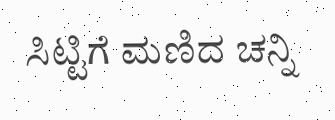ಸಿಟ್ಟಿಗೆ ಮಣಿದ ಚನ್ನಿ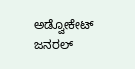ಅಡ್ವೋಕೇಟ್ ಜನರಲ್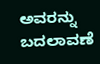ಅವರನ್ನು ಬದಲಾವಣೆ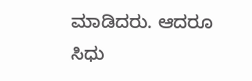ಮಾಡಿದರು. ಆದರೂ ಸಿಧು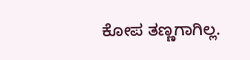ಕೋಪ ತಣ್ಣಗಾಗಿಲ್ಲ.